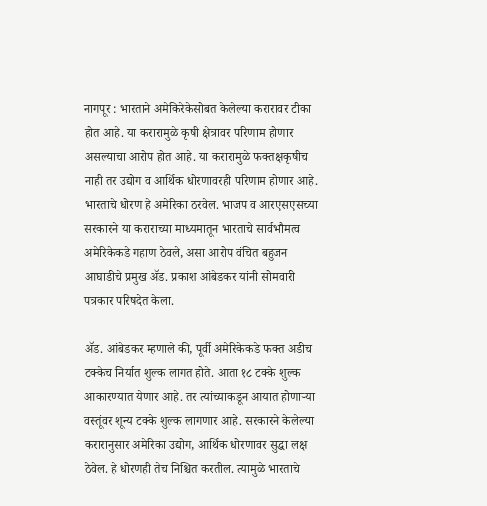नागपूर : भारताने अमेकिरेकेसोबत केलेल्या करारावर टीका होत आहे. या करारामुळे कृषी क्षेत्रावर परिणाम होणार असल्याचा आरोप होत आहे. या करारामुळे फक्तक्षकृषीच नाही तर उद्योग व आर्थिक धोरणावरही परिणाम होणार आहे. भारताचे धोरण हे अमेरिका ठरवेल. भाजप व आरएसएसच्या सरकारने या कराराच्या माध्यमातून भारताचे सार्वभौमत्व अमेरिकेकडे गहाण ठेवले, असा आरोप वंचित बहुजन आघाडीचे प्रमुख ॲड. प्रकाश आंबेडकर यांनी सोमवारी पत्रकार परिषदेत केला.

ॲड. आंबेडकर म्हणाले की, पूर्वी अमेरिकेकडे फक्त अडीच टक्केच निर्यात शुल्क लागत होते. आता १८ टक्के शुल्क आकारण्यात येणार आहे. तर त्यांच्याकडून आयात होणाऱ्या वस्तूंवर शून्य टक्के शुल्क लागणार आहे. सरकारने केलेल्या करारानुसार अमेरिका उद्योग, आर्थिक धोरणावर सुद्धा लक्ष ठेवेल. हे धोरणही तेच निश्चित करतील. त्यामुळे भारताचे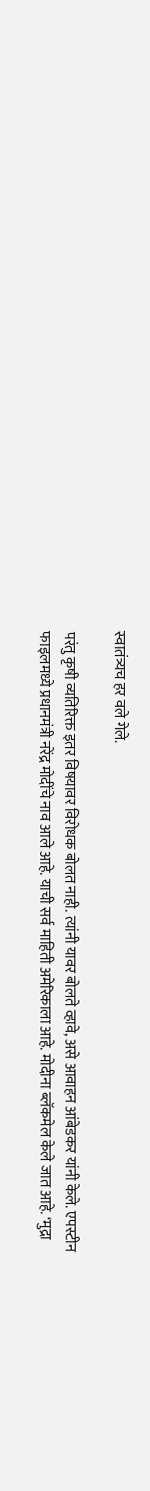स्वातंत्र्यच हर वले गेले.

परंतु कृषी व्यतिरिक्त इतर विषयावर विरोधक बोलत नाही. त्यांनी यावर बोलते व्हावे, असे आवाहन आंबेडकर यांनी केले. एपस्टीन फाइलमध्ये प्रधानमंत्री नरेंद्र मोदींचे नाव आले आहे. याची सर्व माहिती अमेरिकाला आहे. मोदीना ब्लॅकमेल केले जात आहे. ‘मुद्रा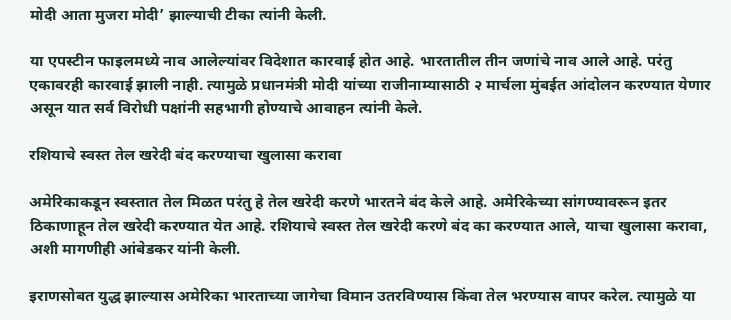मोदी आता मुजरा मोदी’ झाल्याची टीका त्यांनी केली.

या एपस्टीन फाइलमध्ये नाव आलेल्यांवर विदेशात कारवाई होत आहे. भारतातील तीन जणांचे नाव आले आहे. परंतु एकावरही कारवाई झाली नाही. त्यामुळे प्रधानमंत्री मोदी यांच्या राजीनाम्यासाठी २ मार्चला मुंबईत आंदोलन करण्यात येणार असून यात सर्व विरोधी पक्षांनी सहभागी होण्याचे आवाहन त्यांनी केले.

रशियाचे स्वस्त तेल खरेदी बंद करण्याचा खुलासा करावा

अमेरिकाकडून स्वस्तात तेल मिळत परंतु हे तेल खरेदी करणे भारतने बंद केले आहे. अमेरिकेच्या सांगण्यावरून इतर ठिकाणाहून तेल खरेदी करण्यात येत आहे. रशियाचे स्वस्त तेल खरेदी करणे बंद का करण्यात आले, याचा खुलासा करावा, अशी मागणीही आंबेडकर यांनी केली.

इराणसोबत युद्ध झाल्यास अमेरिका भारताच्या जागेचा विमान उतरविण्यास किंवा तेल भरण्यास वापर करेल. त्यामुळे या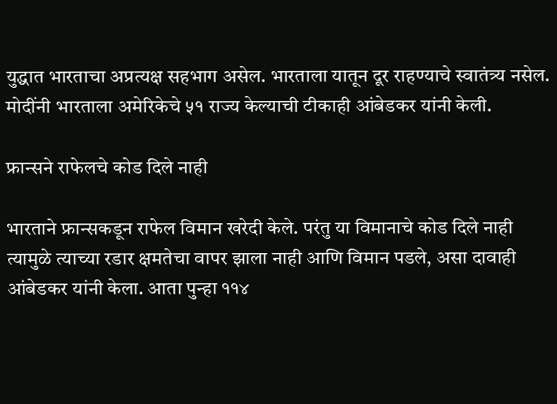युद्धात भारताचा अप्रत्यक्ष सहभाग असेल. भारताला यातून दूर राहण्याचे स्वातंत्र्य नसेल. मोदींनी भारताला अमेरिकेचे ५१ राज्य केल्याची टीकाही आंबेडकर यांनी केली.

फ्रान्सने राफेलचे कोड दिले नाही

भारताने फ्रान्सकडून राफेल विमान खरेदी केले. परंतु या विमानाचे कोड दिले नाही त्यामुळे त्याच्या रडार क्षमतेचा वापर झाला नाही आणि विमान पडले, असा दावाही आंबेडकर यांनी केला. आता पुन्हा ११४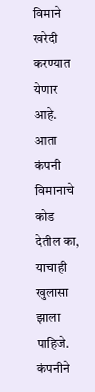विमाने खरेदी करण्यात येणार आहे. आता कंपनी विमानाचे कोड देतील का, याचाही खुलासा झाला पाहिजे. कंपनीने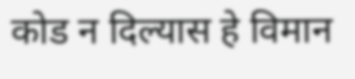कोड न दिल्यास हे विमान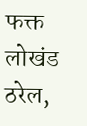फक्त लोखंड ठरेल,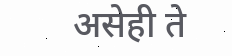असेही ते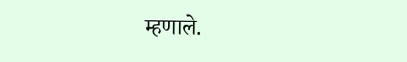म्हणाले.